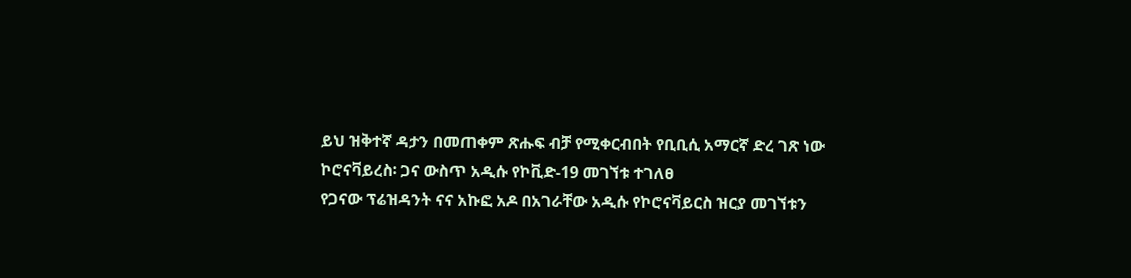ይህ ዝቅተኛ ዳታን በመጠቀም ጽሑፍ ብቻ የሚቀርብበት የቢቢሲ አማርኛ ድረ ገጽ ነው
ኮሮናቫይረስ፡ ጋና ውስጥ አዲሱ የኮቪድ-19 መገኘቱ ተገለፀ
የጋናው ፕሬዝዳንት ናና አኩፎ አዶ በአገራቸው አዲሱ የኮሮናቫይርስ ዝርያ መገኘቱን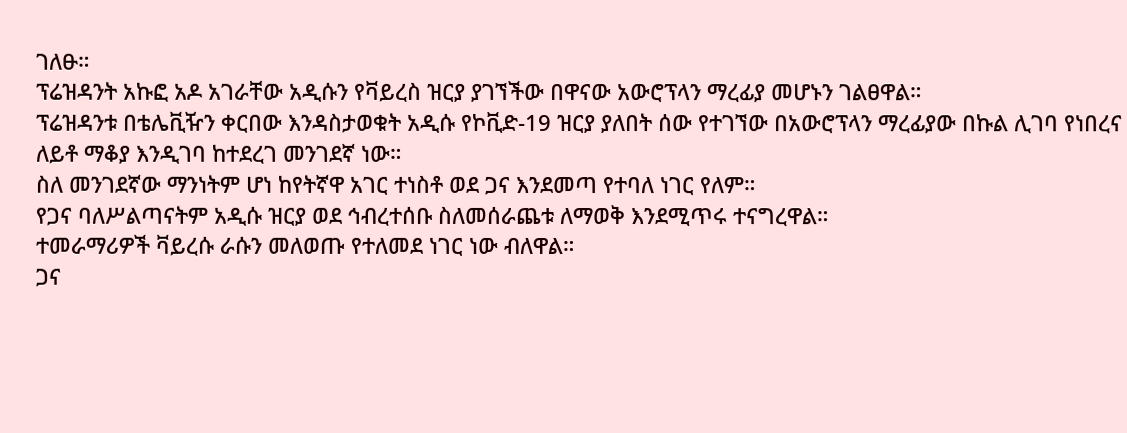ገለፁ።
ፕሬዝዳንት አኩፎ አዶ አገራቸው አዲሱን የቫይረስ ዝርያ ያገኘችው በዋናው አውሮፕላን ማረፊያ መሆኑን ገልፀዋል።
ፕሬዝዳንቱ በቴሌቪዥን ቀርበው እንዳስታወቁት አዲሱ የኮቪድ-19 ዝርያ ያለበት ሰው የተገኘው በአውሮፕላን ማረፊያው በኩል ሊገባ የነበረና ለይቶ ማቆያ እንዲገባ ከተደረገ መንገደኛ ነው።
ስለ መንገደኛው ማንነትም ሆነ ከየትኛዋ አገር ተነስቶ ወደ ጋና እንደመጣ የተባለ ነገር የለም።
የጋና ባለሥልጣናትም አዲሱ ዝርያ ወደ ኅብረተሰቡ ስለመሰራጨቱ ለማወቅ እንደሚጥሩ ተናግረዋል።
ተመራማሪዎች ቫይረሱ ራሱን መለወጡ የተለመደ ነገር ነው ብለዋል።
ጋና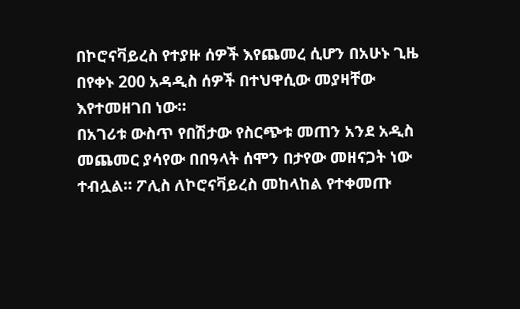በኮሮናቫይረስ የተያዙ ሰዎች እየጨመረ ሲሆን በአሁኑ ጊዜ በየቀኑ 200 አዳዲስ ሰዎች በተህዋሲው መያዛቸው እየተመዘገበ ነው።
በአገሪቱ ውስጥ የበሽታው የስርጭቱ መጠን አንደ አዲስ መጨመር ያሳየው በበዓላት ሰሞን በታየው መዘናጋት ነው ተብሏል። ፖሊስ ለኮሮናቫይረስ መከላከል የተቀመጡ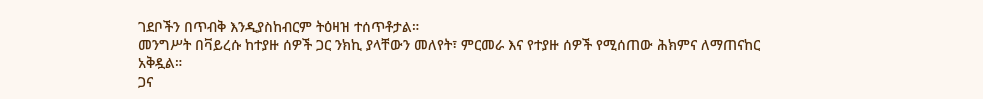ገደቦችን በጥብቅ እንዲያስከብርም ትዕዛዝ ተሰጥቶታል።
መንግሥት በቫይረሱ ከተያዙ ሰዎች ጋር ንክኪ ያላቸውን መለየት፣ ምርመራ እና የተያዙ ሰዎች የሚሰጠው ሕክምና ለማጠናከር አቅዷል።
ጋና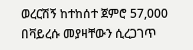ወረርሽኝ ከተከሰተ ጀምሮ 57,000 በቫይረሱ መያዛቸውን ሲረጋገጥ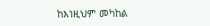ከእነዚህም መካከል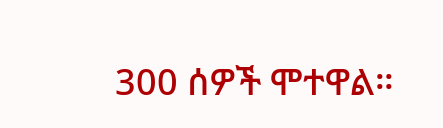300 ሰዎች ሞተዋል።